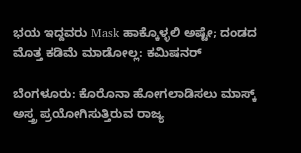ಭಯ ಇದ್ದವರು Mask ಹಾಕ್ಕೊಳ್ಳಲಿ ಅಷ್ಟೇ; ದಂಡದ ಮೊತ್ತ ಕಡಿಮೆ ಮಾಡೋಲ್ಲ: ಕಮಿಷನರ್

ಬೆಂಗಳೂರು: ಕೊರೊನಾ ಹೋಗಲಾಡಿಸಲು ಮಾಸ್ಕ್ ಅಸ್ತ್ರ ಪ್ರಯೋಗಿಸುತ್ತಿರುವ ರಾಜ್ಯ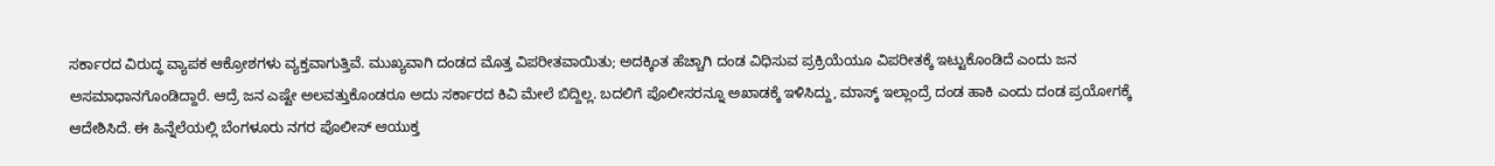ಸರ್ಕಾರದ ವಿರುದ್ಧ ವ್ಯಾಪಕ ಆಕ್ರೋಶಗಳು ವ್ಯಕ್ತವಾಗುತ್ತಿವೆ. ಮುಖ್ಯವಾಗಿ ದಂಡದ ಮೊತ್ತ ವಿಪರೀತವಾಯಿತು; ಅದಕ್ಕಿಂತ ಹೆಚ್ಚಾಗಿ ದಂಡ ವಿಧಿಸುವ ಪ್ರಕ್ರಿಯೆಯೂ ವಿಪರೀತಕ್ಕೆ ಇಟ್ಟುಕೊಂಡಿದೆ ಎಂದು ಜನ ಅಸಮಾಧಾನಗೊಂಡಿದ್ದಾರೆ. ಆದ್ರೆ ಜನ ಎಷ್ಟೇ ಅಲವತ್ತುಕೊಂಡರೂ ಅದು ಸರ್ಕಾರದ ಕಿವಿ ಮೇಲೆ ಬಿದ್ದಿಲ್ಲ. ಬದಲಿಗೆ ಪೊಲೀಸರನ್ನೂ ಅಖಾಡಕ್ಕೆ ಇಳಿಸಿದ್ದು, ಮಾಸ್ಕ್ ಇಲ್ಲಾಂದ್ರೆ ದಂಡ ಹಾಕಿ ಎಂದು ದಂಡ ಪ್ರಯೋಗಕ್ಕೆ ಆದೇಶಿಸಿದೆ. ಈ ಹಿನ್ನೆಲೆಯಲ್ಲಿ ಬೆಂಗಳೂರು ನಗರ ಪೊಲೀಸ್ ಆಯುಕ್ತ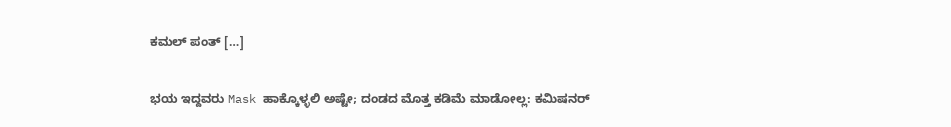ಕಮಲ್ ಪಂತ್ […]

ಭಯ ಇದ್ದವರು Mask ಹಾಕ್ಕೊಳ್ಳಲಿ ಅಷ್ಟೇ; ದಂಡದ ಮೊತ್ತ ಕಡಿಮೆ ಮಾಡೋಲ್ಲ: ಕಮಿಷನರ್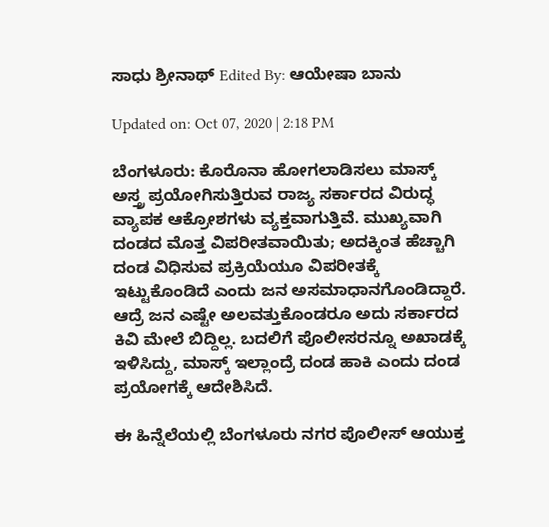ಸಾಧು ಶ್ರೀನಾಥ್ Edited By: ಆಯೇಷಾ ಬಾನು

Updated on: Oct 07, 2020 | 2:18 PM

ಬೆಂಗಳೂರು: ಕೊರೊನಾ ಹೋಗಲಾಡಿಸಲು ಮಾಸ್ಕ್ ಅಸ್ತ್ರ ಪ್ರಯೋಗಿಸುತ್ತಿರುವ ರಾಜ್ಯ ಸರ್ಕಾರದ ವಿರುದ್ಧ ವ್ಯಾಪಕ ಆಕ್ರೋಶಗಳು ವ್ಯಕ್ತವಾಗುತ್ತಿವೆ. ಮುಖ್ಯವಾಗಿ ದಂಡದ ಮೊತ್ತ ವಿಪರೀತವಾಯಿತು; ಅದಕ್ಕಿಂತ ಹೆಚ್ಚಾಗಿ ದಂಡ ವಿಧಿಸುವ ಪ್ರಕ್ರಿಯೆಯೂ ವಿಪರೀತಕ್ಕೆ ಇಟ್ಟುಕೊಂಡಿದೆ ಎಂದು ಜನ ಅಸಮಾಧಾನಗೊಂಡಿದ್ದಾರೆ. ಆದ್ರೆ ಜನ ಎಷ್ಟೇ ಅಲವತ್ತುಕೊಂಡರೂ ಅದು ಸರ್ಕಾರದ ಕಿವಿ ಮೇಲೆ ಬಿದ್ದಿಲ್ಲ. ಬದಲಿಗೆ ಪೊಲೀಸರನ್ನೂ ಅಖಾಡಕ್ಕೆ ಇಳಿಸಿದ್ದು, ಮಾಸ್ಕ್ ಇಲ್ಲಾಂದ್ರೆ ದಂಡ ಹಾಕಿ ಎಂದು ದಂಡ ಪ್ರಯೋಗಕ್ಕೆ ಆದೇಶಿಸಿದೆ.

ಈ ಹಿನ್ನೆಲೆಯಲ್ಲಿ ಬೆಂಗಳೂರು ನಗರ ಪೊಲೀಸ್ ಆಯುಕ್ತ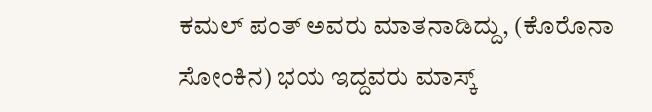ಕಮಲ್ ಪಂತ್ ಅವರು ಮಾತನಾಡಿದ್ದು, (ಕೊರೊನಾ ಸೋಂಕಿನ) ಭಯ ಇದ್ದವರು ಮಾಸ್ಕ್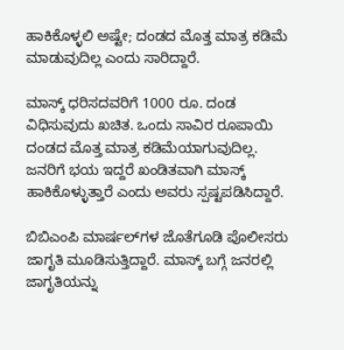ಹಾಕಿಕೊಳ್ಳಲಿ ಅಷ್ಟೇ; ದಂಡದ ಮೊತ್ತ ಮಾತ್ರ ಕಡಿಮೆ ಮಾಡುವುದಿಲ್ಲ ಎಂದು ಸಾರಿದ್ದಾರೆ.

ಮಾಸ್ಕ್ ಧರಿಸದವರಿಗೆ 1000 ರೂ. ದಂಡ ವಿಧಿಸುವುದು ಖಚಿತ. ಒಂದು ಸಾವಿರ ರೂಪಾಯಿ ದಂಡದ ಮೊತ್ತ ಮಾತ್ರ ಕಡಿಮೆಯಾಗುವುದಿಲ್ಲ. ಜನರಿಗೆ ಭಯ ಇದ್ದರೆ ಖಂಡಿತವಾಗಿ ಮಾಸ್ಕ್ ಹಾಕಿಕೊಳ್ಳುತ್ತಾರೆ ಎಂದು ಅವರು ಸ್ಪಷ್ಟಪಡಿಸಿದ್ದಾರೆ.

ಬಿಬಿಎಂಪಿ ಮಾರ್ಷಲ್‌ಗಳ ಜೊತೆಗೂಡಿ ಪೊಲೀಸರು ಜಾಗೃತಿ ಮೂಡಿಸುತ್ತಿದ್ದಾರೆ. ಮಾಸ್ಕ್ ಬಗ್ಗೆ ಜನರಲ್ಲಿ ಜಾಗೃತಿಯನ್ನು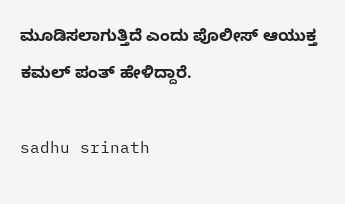ಮೂಡಿಸಲಾಗುತ್ತಿದೆ ಎಂದು ಪೊಲೀಸ್ ಆಯುಕ್ತ ಕಮಲ್ ಪಂತ್ ಹೇಳಿದ್ದಾರೆ.

sadhu srinath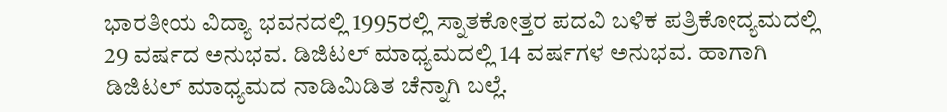ಭಾರತೀಯ ವಿದ್ಯಾ ಭವನದಲ್ಲಿ 1995ರಲ್ಲಿ ಸ್ನಾತಕೋತ್ತರ ಪದವಿ ಬಳಿಕ ಪತ್ರಿಕೋದ್ಯಮದಲ್ಲಿ 29 ವರ್ಷದ ಅನುಭವ. ಡಿಜಿಟಲ್ ಮಾಧ್ಯಮದಲ್ಲಿ 14 ವರ್ಷಗಳ ಅನುಭವ. ಹಾಗಾಗಿ ಡಿಜಿಟಲ್ ಮಾಧ್ಯಮದ ನಾಡಿಮಿಡಿತ ಚೆನ್ನಾಗಿ ಬಲ್ಲೆ.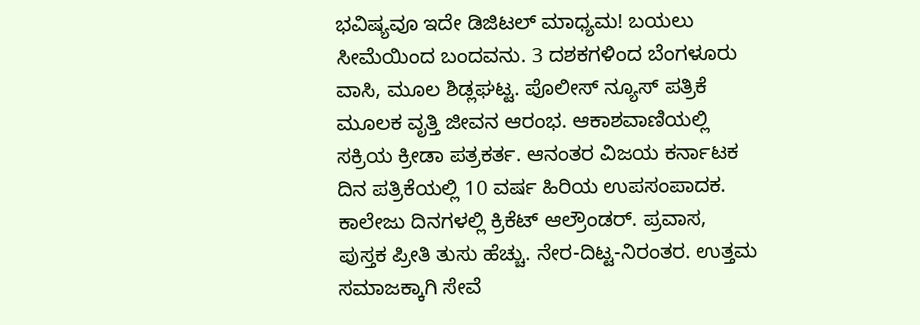ಭವಿಷ್ಯವೂ ಇದೇ ಡಿಜಿಟಲ್ ಮಾಧ್ಯಮ! ಬಯಲು ಸೀಮೆಯಿಂದ ಬಂದವನು. 3 ದಶಕಗಳಿಂದ ಬೆಂಗಳೂರು ವಾಸಿ, ಮೂಲ ಶಿಡ್ಲಘಟ್ಟ. ಪೊಲೀಸ್ ನ್ಯೂಸ್ ಪತ್ರಿಕೆ ಮೂಲಕ ವೃತ್ತಿ ಜೀವನ ಆರಂಭ. ಆಕಾಶವಾಣಿಯಲ್ಲಿ ಸಕ್ರಿಯ ಕ್ರೀಡಾ ಪತ್ರಕರ್ತ. ಆನಂತರ ವಿಜಯ ಕರ್ನಾಟಕ ದಿನ ಪತ್ರಿಕೆಯಲ್ಲಿ 10 ವರ್ಷ ಹಿರಿಯ ಉಪಸಂಪಾದಕ. ಕಾಲೇಜು ದಿನಗಳಲ್ಲಿ ಕ್ರಿಕೆಟ್ ಆಲ್ರೌಂಡರ್. ಪ್ರವಾಸ, ಪುಸ್ತಕ ಪ್ರೀತಿ ತುಸು ಹೆಚ್ಚು. ನೇರ-ದಿಟ್ಟ-ನಿರಂತರ. ಉತ್ತಮ ಸಮಾಜಕ್ಕಾಗಿ ಸೇವೆ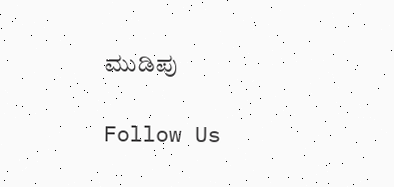ಮುಡಿಪು

Follow Us